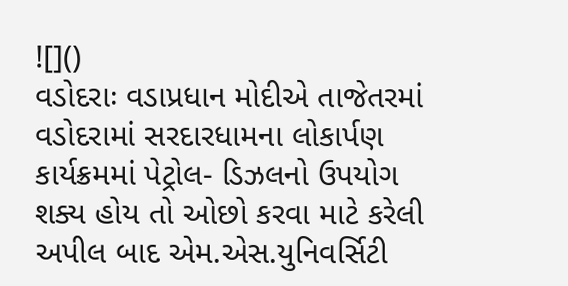![]()
વડોદરાઃ વડાપ્રધાન મોદીએ તાજેતરમાં વડોદરામાં સરદારધામના લોકાર્પણ કાર્યક્રમમાં પેટ્રોલ- ડિઝલનો ઉપયોગ શક્ય હોય તો ઓછો કરવા માટે કરેલી અપીલ બાદ એમ.એસ.યુનિવર્સિટી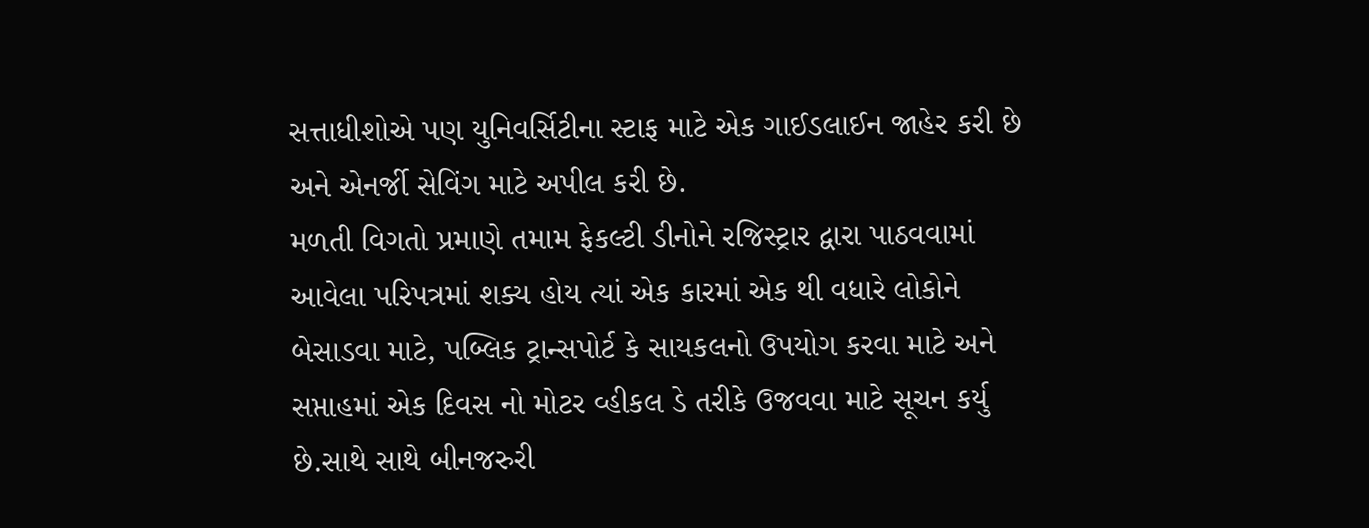સત્તાધીશોએ પણ યુનિવર્સિટીના સ્ટાફ માટે એક ગાઈડલાઈન જાહેર કરી છે અને એનર્જી સેવિંગ માટે અપીલ કરી છે.
મળતી વિગતો પ્રમાણે તમામ ફેકલ્ટી ડીનોને રજિસ્ટ્રાર દ્વારા પાઠવવામાં આવેલા પરિપત્રમાં શક્ય હોય ત્યાં એક કારમાં એક થી વધારે લોકોને બેસાડવા માટે, પબ્લિક ટ્રાન્સપોર્ટ કે સાયકલનો ઉપયોગ કરવા માટે અને સપ્તાહમાં એક દિવસ નો મોટર વ્હીકલ ડે તરીકે ઉજવવા માટે સૂચન કર્યુ છે.સાથે સાથે બીનજરુરી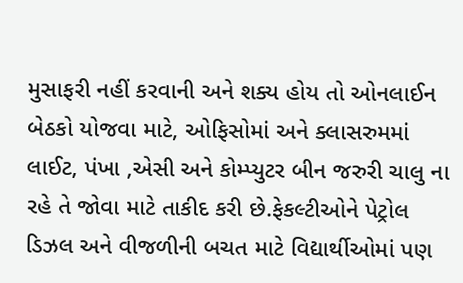મુસાફરી નહીં કરવાની અને શક્ય હોય તો ઓનલાઈન બેઠકો યોજવા માટે, ઓફિસોમાં અને ક્લાસરુમમાં લાઈટ, પંખા ,એસી અને કોમ્પ્યુટર બીન જરુરી ચાલુ ના રહે તે જોવા માટે તાકીદ કરી છે.ફેકલ્ટીઓને પેટ્રોલ ડિઝલ અને વીજળીની બચત માટે વિદ્યાર્થીઓમાં પણ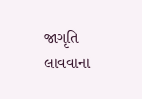જાગૃતિ લાવવાના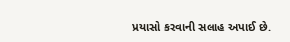પ્રયાસો કરવાની સલાહ અપાઈ છે.